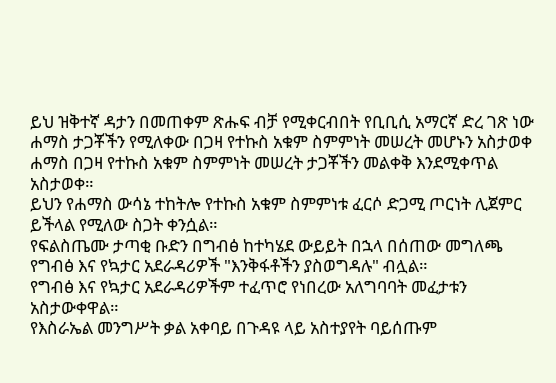ይህ ዝቅተኛ ዳታን በመጠቀም ጽሑፍ ብቻ የሚቀርብበት የቢቢሲ አማርኛ ድረ ገጽ ነው
ሐማስ ታጋቾችን የሚለቀው በጋዛ የተኩስ አቁም ስምምነት መሠረት መሆኑን አስታወቀ
ሐማስ በጋዛ የተኩስ አቁም ስምምነት መሠረት ታጋቾችን መልቀቅ እንደሚቀጥል አስታወቀ።
ይህን የሐማስ ውሳኔ ተከትሎ የተኩስ አቁም ስምምነቱ ፈርሶ ድጋሚ ጦርነት ሊጀምር ይችላል የሚለው ስጋት ቀንሷል።
የፍልስጤሙ ታጣቂ ቡድን በግብፅ ከተካሄደ ውይይት በኋላ በሰጠው መግለጫ የግብፅ እና የኳታር አደራዳሪዎች "እንቅፋቶችን ያስወግዳሉ" ብሏል።
የግብፅ እና የኳታር አደራዳሪዎችም ተፈጥሮ የነበረው አለግባባት መፈታቱን አስታውቀዋል።
የእስራኤል መንግሥት ቃል አቀባይ በጉዳዩ ላይ አስተያየት ባይሰጡም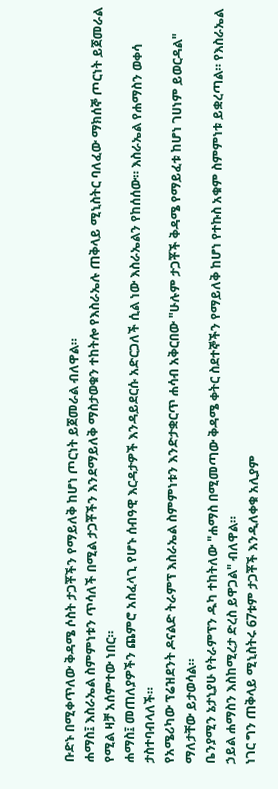ቡድኑ በሚቀጥለው ቅዳሜ ሶስት ታጋቾችን የማይለቅ ከሆነ ጦርነት ይጀመራል ብለዋል።
ሐማስ፤ እስራኤል ስምምነቱን ጥሳለች በሚል ታጋቾችን እንደማይለቅ ማስታወቁን ተከትሎ የእስራኤሉ ጠቅላይ ሚኒስትር ባለፈው ማክሰኞ ጦርነት ይጀመራል የሚል ዛቻ አሰምተው ነበር።
ሐማስ፤ መጠለያዎችን ጨምሮ አስፈላጊ የሆኑ ሰብዓዊ እርዳታዎች እንዳይደርሱ አድርጋለች ሲል ነው እስራኤልን የከሰሰው። እስራኤል የሐማስን ወቀሳ ታስተባብላለች።
የአሜሪካው ፕሬዝደንት ዶናልድ ትራምፕ እስራኤል ስምምነቱን እንድታቋርጥ ሐሳብ አቅርበው "ሁሉም ታጋቾች ቅዳሜ የማይፈቱ ከሆነ ገሀነም ይወርዳል" ማለታቸው ይታወሳል።
ቤንያሚን ኔታኒያሁ የትራምፕን ዱካ ተከትለው "ሐማስ በሚመጣው ቅዳሜ ቀትር ስደተኞችን የማይለቅ ከሆነ የተኩስ አቁም ስምምነቱ ይቋረጣል። የእስራኤል ኃይል ሐማስን እስከሚረታ ድረስ ይዋጋል" ብለዋል።
ነገር ግን ጠቅላይ ሚኒስትሩ 67ቱም ታጋቾች እንዲለቀቁ አሊያም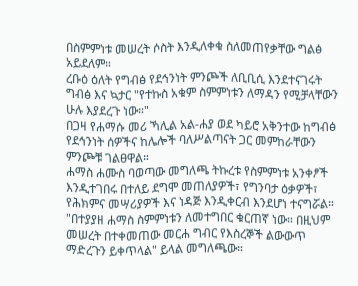በስምምነቱ መሠረት ሶስት እንዲለቀቁ ስለመጠየቃቸው ግልፅ አይደለም።
ረቡዕ ዕለት የግብፅ የደኅንነት ምንጮች ለቢቢሲ እንደተናገሩት ግብፅ እና ኳታር "የተኩስ አቁም ስምምነቱን ለማዳን የሚቻላቸውን ሁሉ እያደረጉ ነው።"
በጋዛ የሐማሱ መሪ ኻሊል አል-ሐያ ወደ ካይሮ አቅንተው ከግብፅ የደኅንነት ሰዎችና ከሌሎች ባለሥልጣናት ጋር መምከራቸውን ምንጮቹ ገልፀዋል።
ሐማስ ሐሙስ ባወጣው መግለጫ ትኩረቱ የስምምነቱ አንቀፆች እንዲተገበሩ በተለይ ደግሞ መጠለያዎች፣ የግንባታ ዕቃዎች፣ የሕክምና መሣሪያዎች እና ነዳጅ እንዲቀርብ እንደሆነ ተናግሯል።
"በተያያዘ ሐማስ ስምምነቱን ለመተግበር ቁርጠኛ ነው። በዚህም መሠረት በተቀመጠው መርሐ ግብር የእስረኞች ልውውጥ ማድረጉን ይቀጥላል" ይላል መግለጫው።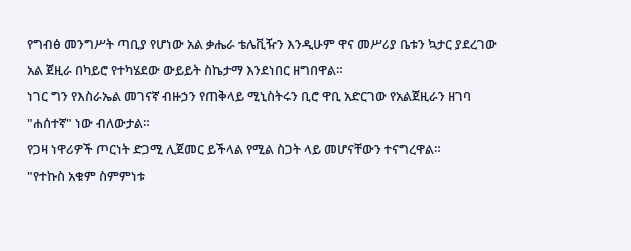የግብፅ መንግሥት ጣቢያ የሆነው አል ቃሔራ ቴሌቪዥን እንዲሁም ዋና መሥሪያ ቤቱን ኳታር ያደረገው አል ጀዚራ በካይሮ የተካሄደው ውይይት ስኬታማ እንደነበር ዘግበዋል።
ነገር ግን የእስራኤል መገናኛ ብዙኃን የጠቅላይ ሚኒስትሩን ቢሮ ዋቢ አድርገው የአልጀዚራን ዘገባ "ሐሰተኛ" ነው ብለውታል።
የጋዛ ነዋሪዎች ጦርነት ድጋሚ ሊጀመር ይችላል የሚል ስጋት ላይ መሆናቸውን ተናግረዋል።
"የተኩስ አቁም ስምምነቱ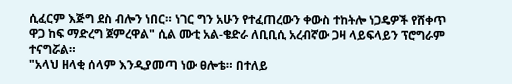ሲፈርም እጅግ ደስ ብሎን ነበር። ነገር ግን አሁን የተፈጠረውን ቀውስ ተከትሎ ነጋዴዎች የሸቀጥ ዋጋ ከፍ ማድረግ ጀምረዋል" ሲል ሙቲ አል-ቄድራ ለቢቢሲ አረብኛው ጋዛ ላይፍላይን ፕሮግራም ተናግሯል።
"አላህ ዘላቂ ሰላም እንዲያመጣ ነው ፀሎቴ። በተለይ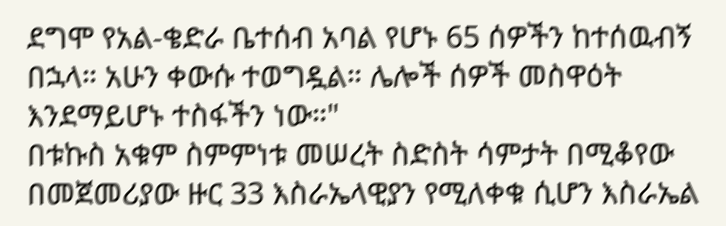ደግሞ የአል-ቄድራ ቤተሰብ አባል የሆኑ 65 ሰዎችን ከተሰዉብኝ በኋላ። አሁን ቀውሱ ተወግዷል። ሌሎች ሰዎች መስዋዕት እንደማይሆኑ ተስፋችን ነው።"
በቱኩስ አቁም ስምምነቱ መሠረት ስድስት ሳምታት በሚቆየው በመጀመሪያው ዙር 33 እስራኤላዊያን የሚለቀቁ ሲሆን እስራኤል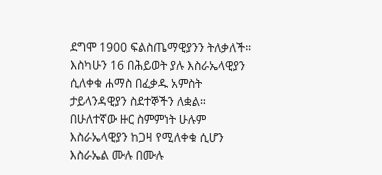ደግሞ 1900 ፍልስጤማዊያንን ትለቃለች።
እስካሁን 16 በሕይወት ያሉ እስራኤላዊያን ሲለቀቁ ሐማስ በፈቃዱ አምስት ታይላንዳዊያን ስደተኞችን ለቋል።
በሁለተኛው ዙር ስምምነት ሁሉም እስራኤላዊያን ከጋዛ የሚለቀቁ ሲሆን እስራኤል ሙሉ በሙሉ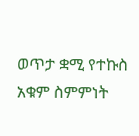ወጥታ ቋሚ የተኩስ አቁም ስምምነት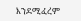እንደሚፈረም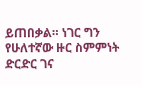ይጠበቃል። ነገር ግን የሁለተኛው ዙር ስምምነት ድርድር ገና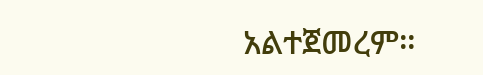አልተጀመረም።